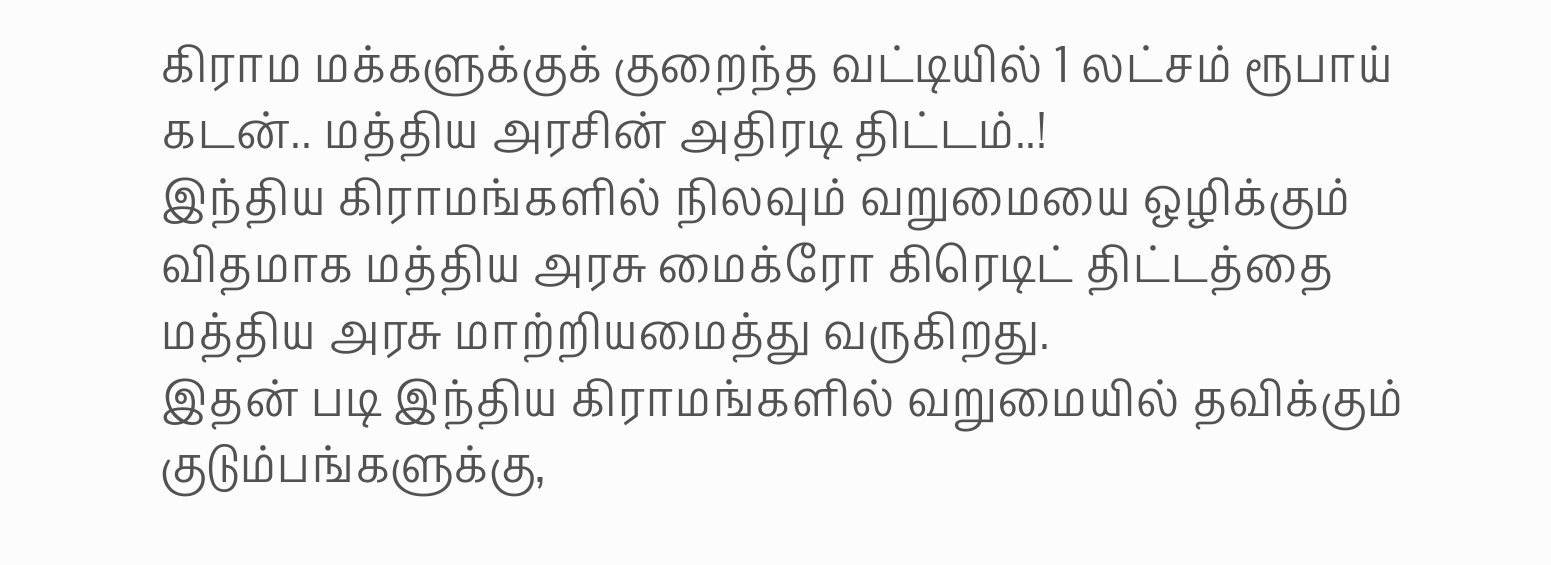கிராம மக்களுக்குக் குறைந்த வட்டியில் 1 லட்சம் ரூபாய் கடன்.. மத்திய அரசின் அதிரடி திட்டம்..!
இந்திய கிராமங்களில் நிலவும் வறுமையை ஒழிக்கும் விதமாக மத்திய அரசு மைக்ரோ கிரெடிட் திட்டத்தை மத்திய அரசு மாற்றியமைத்து வருகிறது.
இதன் படி இந்திய கிராமங்களில் வறுமையில் தவிக்கும் குடும்பங்களுக்கு,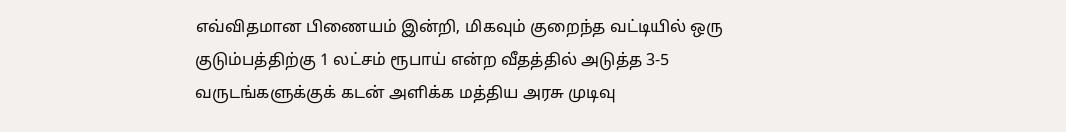எவ்விதமான பிணையம் இன்றி, மிகவும் குறைந்த வட்டியில் ஒரு குடும்பத்திற்கு 1 லட்சம் ரூபாய் என்ற வீதத்தில் அடுத்த 3-5 வருடங்களுக்குக் கடன் அளிக்க மத்திய அரசு முடிவு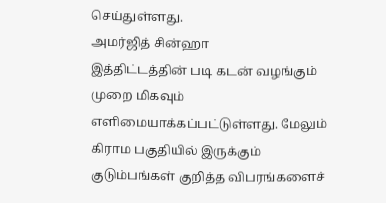செய்துள்ளது.
அமர்ஜித் சின்ஹா
இத்திட்டத்தின் படி கடன் வழங்கும் முறை மிகவும் எளிமையாக்கப்பட்டுள்ளது. மேலும் கிராம பகுதியில் இருக்கும் குடும்பங்கள் குறித்த விபரங்களைச்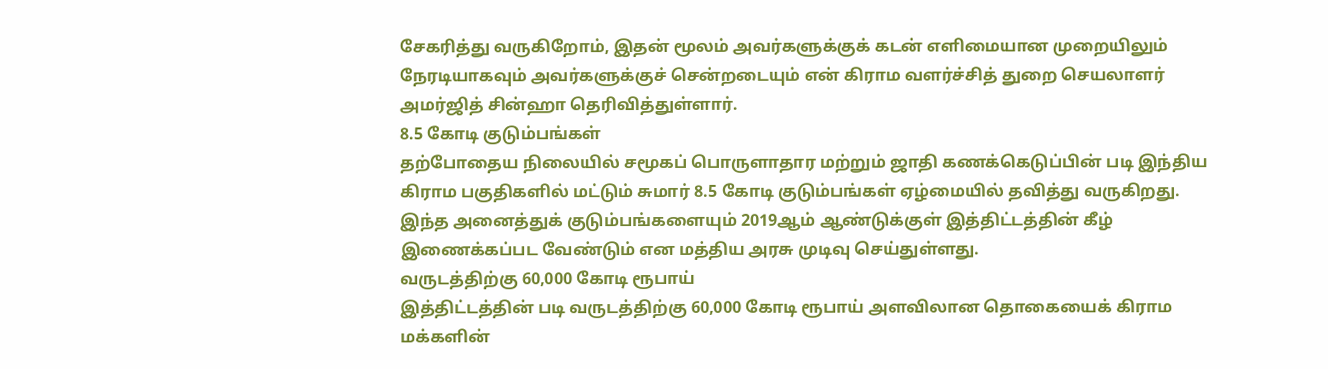சேகரித்து வருகிறோம், இதன் மூலம் அவர்களுக்குக் கடன் எளிமையான முறையிலும் நேரடியாகவும் அவர்களுக்குச் சென்றடையும் என் கிராம வளர்ச்சித் துறை செயலாளர் அமர்ஜித் சின்ஹா தெரிவித்துள்ளார்.
8.5 கோடி குடும்பங்கள்
தற்போதைய நிலையில் சமூகப் பொருளாதார மற்றும் ஜாதி கணக்கெடுப்பின் படி இந்திய கிராம பகுதிகளில் மட்டும் சுமார் 8.5 கோடி குடும்பங்கள் ஏழ்மையில் தவித்து வருகிறது.
இந்த அனைத்துக் குடும்பங்களையும் 2019ஆம் ஆண்டுக்குள் இத்திட்டத்தின் கீழ் இணைக்கப்பட வேண்டும் என மத்திய அரசு முடிவு செய்துள்ளது.
வருடத்திற்கு 60,000 கோடி ரூபாய்
இத்திட்டத்தின் படி வருடத்திற்கு 60,000 கோடி ரூபாய் அளவிலான தொகையைக் கிராம மக்களின்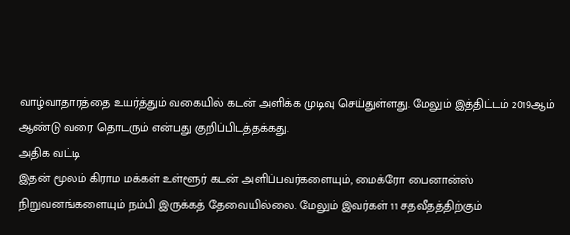வாழ்வாதாரத்தை உயர்த்தும் வகையில் கடன் அளிக்க முடிவு செய்துள்ளது. மேலும் இத்திட்டம் 2019ஆம் ஆண்டு வரை தொடரும் என்பது குறிப்பிடத்தக்கது.
அதிக வட்டி
இதன் மூலம் கிராம மக்கள் உள்ளூர் கடன் அளிப்பவர்களையும், மைக்ரோ பைனான்ஸ் நிறுவனங்களையும் நம்பி இருக்கத் தேவையில்லை. மேலும் இவர்கள் 11 சதவீதத்திற்கும்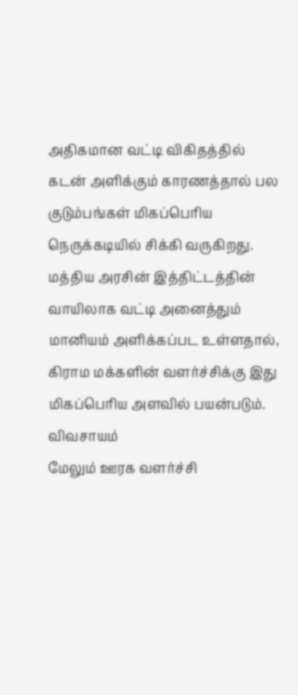அதிகமான வட்டி விகிதத்தில் கடன் அளிக்கும் காரணத்தால் பல குடும்பங்கள் மிகப்பெரிய நெருக்கடியில் சிக்கி வருகிறது.
மத்திய அரசின் இத்திட்டத்தின் வாயிலாக வட்டி அனைத்தும் மானியம் அளிக்கப்பட உள்ளதால், கிராம மக்களின் வளர்ச்சிக்கு இது மிகப்பெரிய அளவில் பயன்படும்.
விவசாயம்
மேலும் ஊரக வளர்ச்சி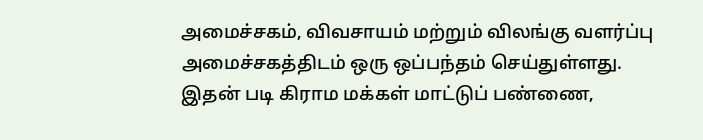அமைச்சகம், விவசாயம் மற்றும் விலங்கு வளர்ப்பு அமைச்சகத்திடம் ஒரு ஒப்பந்தம் செய்துள்ளது.
இதன் படி கிராம மக்கள் மாட்டுப் பண்ணை,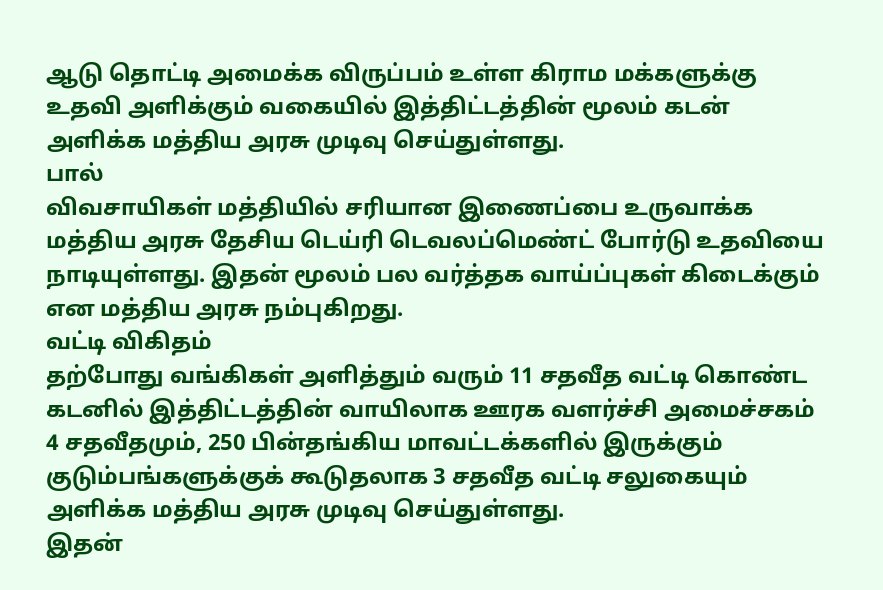ஆடு தொட்டி அமைக்க விருப்பம் உள்ள கிராம மக்களுக்கு உதவி அளிக்கும் வகையில் இத்திட்டத்தின் மூலம் கடன் அளிக்க மத்திய அரசு முடிவு செய்துள்ளது.
பால்
விவசாயிகள் மத்தியில் சரியான இணைப்பை உருவாக்க மத்திய அரசு தேசிய டெய்ரி டெவலப்மெண்ட் போர்டு உதவியை நாடியுள்ளது. இதன் மூலம் பல வர்த்தக வாய்ப்புகள் கிடைக்கும் என மத்திய அரசு நம்புகிறது.
வட்டி விகிதம்
தற்போது வங்கிகள் அளித்தும் வரும் 11 சதவீத வட்டி கொண்ட கடனில் இத்திட்டத்தின் வாயிலாக ஊரக வளர்ச்சி அமைச்சகம் 4 சதவீதமும், 250 பின்தங்கிய மாவட்டக்களில் இருக்கும் குடும்பங்களுக்குக் கூடுதலாக 3 சதவீத வட்டி சலுகையும் அளிக்க மத்திய அரசு முடிவு செய்துள்ளது.
இதன்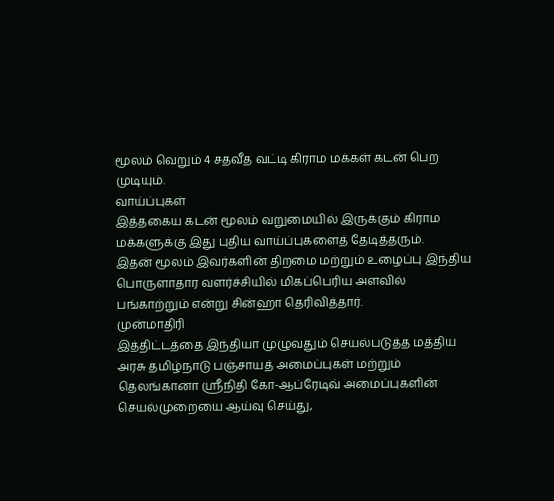மூலம் வெறும் 4 சதவீத வட்டி கிராம மக்கள் கடன் பெற முடியும்.
வாய்ப்புகள்
இத்தகைய கடன் மூலம் வறுமையில் இருக்கும் கிராம மக்களுக்கு இது புதிய வாய்ப்புகளைத் தேடித்தரும்.
இதன் மூலம் இவர்களின் திறமை மற்றும் உழைப்பு இந்திய பொருளாதார வளர்ச்சியில் மிகப்பெரிய அளவில் பங்காற்றும் என்று சின்ஹா தெரிவித்தார்.
முன்மாதிரி
இத்திட்டத்தை இந்தியா முழுவதும் செயல்படுத்த மத்திய அரசு தமிழ்நாடு பஞ்சாயத் அமைப்புகள் மற்றும் தெலங்கானா ஸ்ரீநிதி கோ-ஆப்ரேடிவ் அமைப்புகளின் செயல்முறையை ஆய்வு செய்து,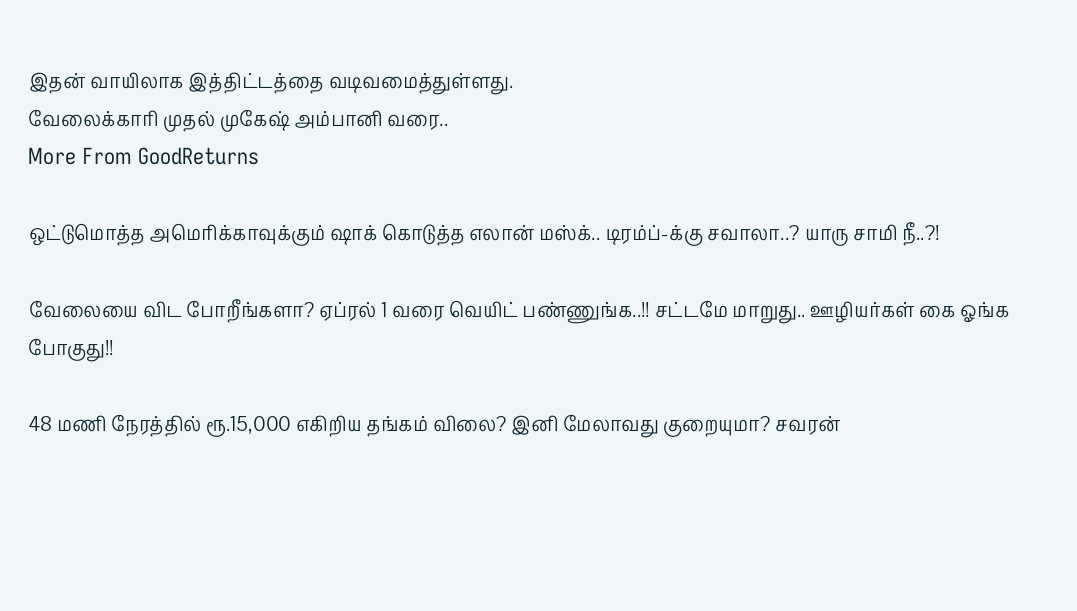இதன் வாயிலாக இத்திட்டத்தை வடிவமைத்துள்ளது.
வேலைக்காரி முதல் முகேஷ் அம்பானி வரை..
More From GoodReturns

ஒட்டுமொத்த அமெரிக்காவுக்கும் ஷாக் கொடுத்த எலான் மஸ்க்.. டிரம்ப்-க்கு சவாலா..? யாரு சாமி நீ..?!

வேலையை விட போறீங்களா? ஏப்ரல் 1 வரை வெயிட் பண்ணுங்க..!! சட்டமே மாறுது.. ஊழியர்கள் கை ஓங்க போகுது!!

48 மணி நேரத்தில் ரூ.15,000 எகிறிய தங்கம் விலை? இனி மேலாவது குறையுமா? சவரன்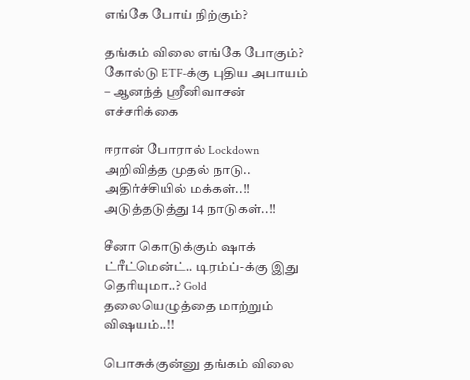எங்கே போய் நிற்கும்?

தங்கம் விலை எங்கே போகும்? கோல்டு ETF-க்கு புதிய அபாயம் – ஆனந்த் ஸ்ரீனிவாசன் எச்சரிக்கை

ஈரான் போரால் Lockdown அறிவித்த முதல் நாடு.. அதிர்ச்சியில் மக்கள்..!! அடுத்தடுத்து 14 நாடுகள்..!!

சீனா கொடுக்கும் ஷாக் ட்ரீட்மென்ட்.. டிரம்ப்-க்கு இது தெரியுமா..? Gold தலையெழுத்தை மாற்றும் விஷயம்..!!

பொசுக்குன்னு தங்கம் விலை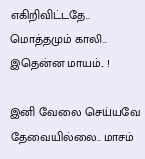எகிறிவிட்டதே.. மொத்தமும் காலி.. இதென்ன மாயம்.. !

இனி வேலை செய்யவே தேவையில்லை.. மாசம்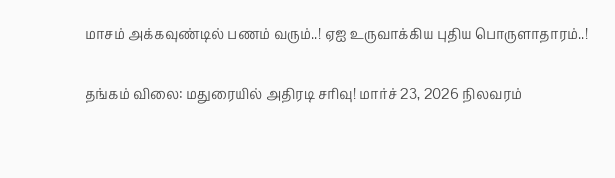மாசம் அக்கவுண்டில் பணம் வரும்..! ஏஐ உருவாக்கிய புதிய பொருளாதாரம்..!

தங்கம் விலை: மதுரையில் அதிரடி சரிவு! மார்ச் 23, 2026 நிலவரம்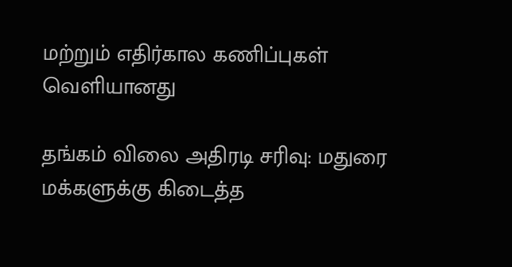மற்றும் எதிர்கால கணிப்புகள் வெளியானது

தங்கம் விலை அதிரடி சரிவு: மதுரை மக்களுக்கு கிடைத்த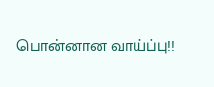பொன்னான வாய்ப்பு!!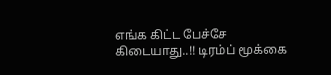எங்க கிட்ட பேச்சே கிடையாது..!! டிரம்ப் மூக்கை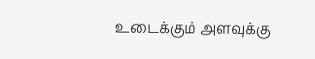உடைக்கும் அளவுக்கு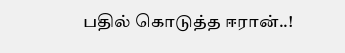பதில் கொடுத்த ஈரான்..!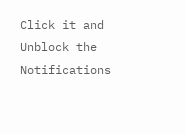Click it and Unblock the Notifications